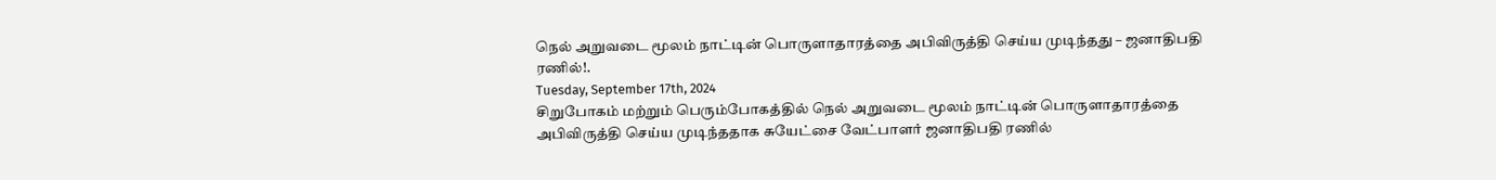நெல் அறுவடை மூலம் நாட்டின் பொருளாதாரத்தை அபிவிருத்தி செய்ய முடிந்தது – ஜனாதிபதி ரணில்!.
Tuesday, September 17th, 2024
சிறுபோகம் மற்றும் பெரும்போகத்தில் நெல் அறுவடை மூலம் நாட்டின் பொருளாதாரத்தை அபிவிருத்தி செய்ய முடிந்ததாக சுயேட்சை வேட்பாளர் ஜனாதிபதி ரணில்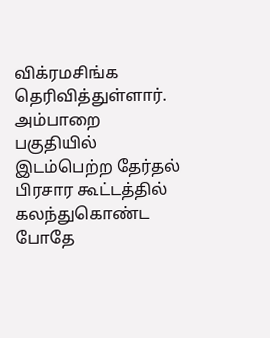விக்ரமசிங்க தெரிவித்துள்ளார்.
அம்பாறை பகுதியில் இடம்பெற்ற தேர்தல் பிரசார கூட்டத்தில் கலந்துகொண்ட போதே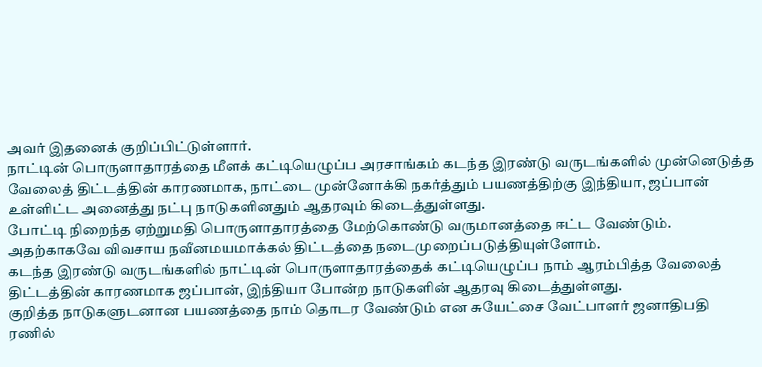அவர் இதனைக் குறிப்பிட்டுள்ளார்.
நாட்டின் பொருளாதாரத்தை மீளக் கட்டியெழுப்ப அரசாங்கம் கடந்த இரண்டு வருடங்களில் முன்னெடுத்த வேலைத் திட்டத்தின் காரணமாக, நாட்டை முன்னோக்கி நகர்த்தும் பயணத்திற்கு இந்தியா, ஜப்பான் உள்ளிட்ட அனைத்து நட்பு நாடுகளினதும் ஆதரவும் கிடைத்துள்ளது.
போட்டி நிறைந்த ஏற்றுமதி பொருளாதாரத்தை மேற்கொண்டு வருமானத்தை ஈட்ட வேண்டும். அதற்காகவே விவசாய நவீனமயமாக்கல் திட்டத்தை நடைமுறைப்படுத்தியுள்ளோம்.
கடந்த இரண்டு வருடங்களில் நாட்டின் பொருளாதாரத்தைக் கட்டியெழுப்ப நாம் ஆரம்பித்த வேலைத் திட்டத்தின் காரணமாக ஜப்பான், இந்தியா போன்ற நாடுகளின் ஆதரவு கிடைத்துள்ளது.
குறித்த நாடுகளுடனான பயணத்தை நாம் தொடர வேண்டும் என சுயேட்சை வேட்பாளர் ஜனாதிபதி ரணில்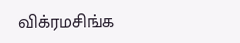விக்ரமசிங்க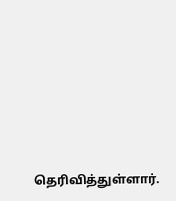தெரிவித்துள்ளார்.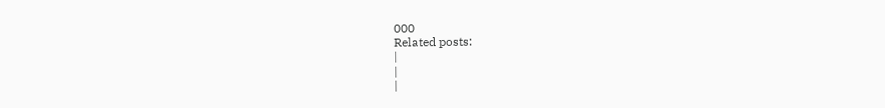000
Related posts:
|
|
|